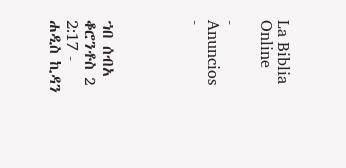La Biblia Online

- Anuncios -




ኀበ ሰብአ ቆሮንቶስ 2 2:17 - ሐዲስ ኪዳን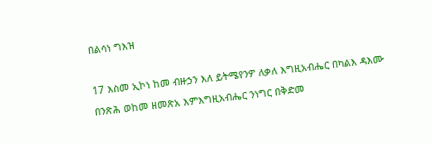በልሳነ ግእዝ

17 እስመ ኢኮነ ከመ ብዙኃን እለ ይትሜየንዎ ለቃለ እግዚአብሔር በካልእ ዳእሙ በንጽሕ ወከመ ዘመጽአ እምእግዚአብሔር ንነግር በቅድመ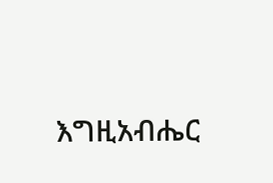እግዚአብሔር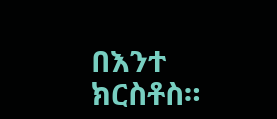በእንተ ክርስቶስ።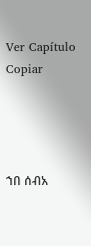Ver Capítulo Copiar




ኀበ ሰብአ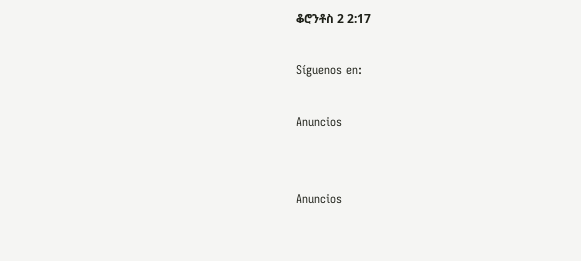ቆሮንቶስ 2 2:17

Síguenos en:

Anuncios


Anuncios